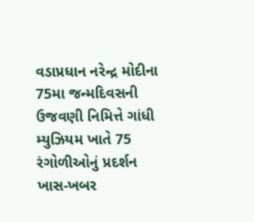વડાપ્રધાન નરેન્દ્ર મોદીના 75મા જન્મદિવસની ઉજવણી નિમિત્તે ગાંધી મ્યુઝિયમ ખાતે 75 રંગોળીઓનું પ્રદર્શન
ખાસ-ખબર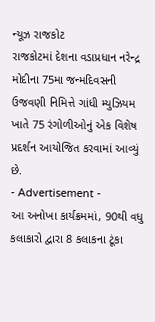ન્યૂઝ રાજકોટ
રાજકોટમાં દેશના વડાપ્રધાન નરેન્દ્ર મોદીના 75મા જન્મદિવસની ઉજવણી નિમિત્તે ગાંધી મ્યુઝિયમ ખાતે 75 રંગોળીઓનું એક વિશેષ પ્રદર્શન આયોજિત કરવામાં આવ્યું છે.
- Advertisement -
આ અનોખા કાર્યક્રમમાં, 90થી વધુ કલાકારો દ્વારા 8 કલાકના ટૂંકા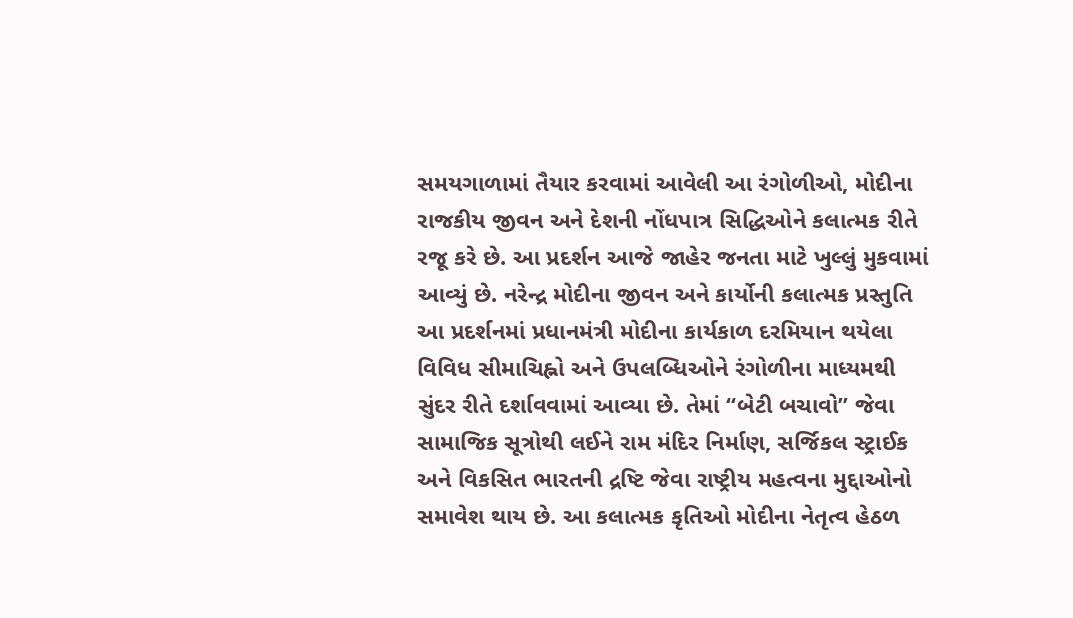સમયગાળામાં તૈયાર કરવામાં આવેલી આ રંગોળીઓ, મોદીના રાજકીય જીવન અને દેશની નોંધપાત્ર સિદ્ધિઓને કલાત્મક રીતે રજૂ કરે છે. આ પ્રદર્શન આજે જાહેર જનતા માટે ખુલ્લું મુકવામાં આવ્યું છે. નરેન્દ્ર મોદીના જીવન અને કાર્યોની કલાત્મક પ્રસ્તુતિ આ પ્રદર્શનમાં પ્રધાનમંત્રી મોદીના કાર્યકાળ દરમિયાન થયેલા વિવિધ સીમાચિહ્નો અને ઉપલબ્ધિઓને રંગોળીના માધ્યમથી સુંદર રીતે દર્શાવવામાં આવ્યા છે. તેમાં “બેટી બચાવો” જેવા સામાજિક સૂત્રોથી લઈને રામ મંદિર નિર્માણ, સર્જિકલ સ્ટ્રાઈક અને વિકસિત ભારતની દ્રષ્ટિ જેવા રાષ્ટ્રીય મહત્વના મુદ્દાઓનો સમાવેશ થાય છે. આ કલાત્મક કૃતિઓ મોદીના નેતૃત્વ હેઠળ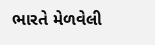ભારતે મેળવેલી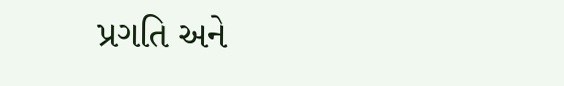પ્રગતિ અને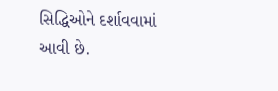સિદ્ધિઓને દર્શાવવામાં આવી છે.